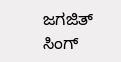ಜಗಜಿತ್ ಸಿಂಗ್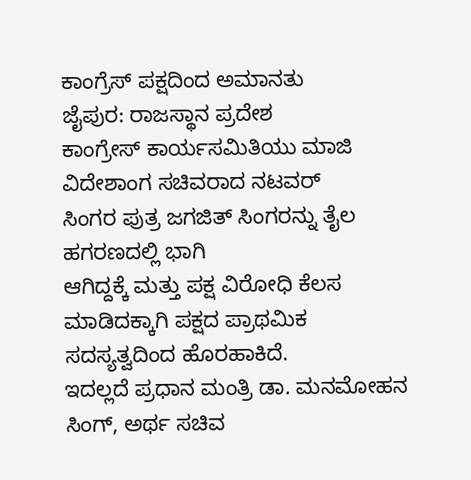ಕಾಂಗ್ರೆಸ್ ಪಕ್ಷದಿಂದ ಅಮಾನತು
ಜೈಪುರ: ರಾಜಸ್ಥಾನ ಪ್ರದೇಶ
ಕಾಂಗ್ರೇಸ್ ಕಾರ್ಯಸಮಿತಿಯು ಮಾಜಿ ವಿದೇಶಾಂಗ ಸಚಿವರಾದ ನಟವರ್
ಸಿಂಗರ ಪುತ್ರ ಜಗಜಿತ್ ಸಿಂಗರನ್ನು ತೈಲ ಹಗರಣದಲ್ಲಿ ಭಾಗಿ
ಆಗಿದ್ದಕ್ಕೆ ಮತ್ತು ಪಕ್ಷ ವಿರೋಧಿ ಕೆಲಸ ಮಾಡಿದಕ್ಕಾಗಿ ಪಕ್ಷದ ಪ್ರಾಥಮಿಕ
ಸದಸ್ಯತ್ವದಿಂದ ಹೊರಹಾಕಿದೆ.
ಇದಲ್ಲದೆ ಪ್ರಧಾನ ಮಂತ್ರಿ ಡಾ. ಮನಮೋಹನ
ಸಿಂಗ್, ಅರ್ಥ ಸಚಿವ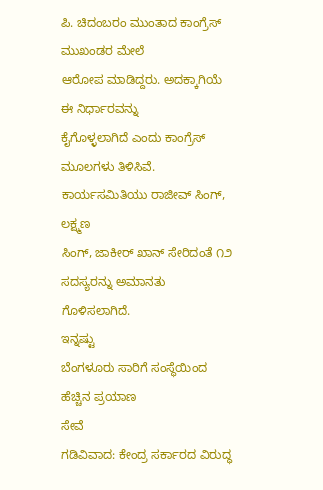ಪಿ. ಚಿದಂಬರಂ ಮುಂತಾದ ಕಾಂಗ್ರೆಸ್ ಮುಖಂಡರ ಮೇಲೆ
ಆರೋಪ ಮಾಡಿದ್ದರು. ಅದಕ್ಕಾಗಿಯೆ ಈ ನಿರ್ಧಾರವನ್ನು
ಕೈಗೊಳ್ಳಲಾಗಿದೆ ಎಂದು ಕಾಂಗ್ರೆಸ್ ಮೂಲಗಳು ತಿಳಿಸಿವೆ.
ಕಾರ್ಯಸಮಿತಿಯು ರಾಜೀವ್ ಸಿಂಗ್, ಲಕ್ಷ್ಮಣ
ಸಿಂಗ್, ಜಾಕೀರ್ ಖಾನ್ ಸೇರಿದಂತೆ ೧೨ ಸದಸ್ಯರನ್ನು ಅಮಾನತು
ಗೊಳಿಸಲಾಗಿದೆ.
ಇನ್ನಷ್ಟು
ಬೆಂಗಳೂರು ಸಾರಿಗೆ ಸಂಸ್ಥೆಯಿಂದ ಹೆಚ್ಚಿನ ಪ್ರಯಾಣ
ಸೇವೆ
ಗಡಿವಿವಾದ: ಕೇಂದ್ರ ಸರ್ಕಾರದ ವಿರುದ್ಧ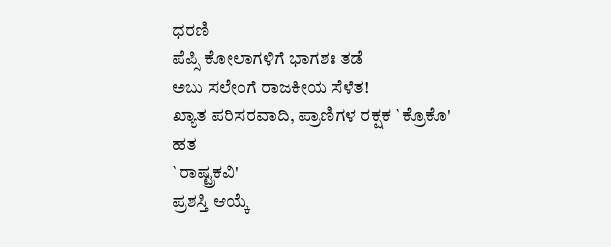ಧರಣಿ
ಪೆಪ್ಸಿ ಕೋಲಾಗಳಿಗೆ ಭಾಗಶಃ ತಡೆ
ಅಬು ಸಲೇಂಗೆ ರಾಜಕೀಯ ಸೆಳೆತ!
ಖ್ಯಾತ ಪರಿಸರವಾದಿ, ಪ್ರಾಣಿಗಳ ರಕ್ಷಕ `ಕ್ರೊಕೊ'
ಹತ
`ರಾಷ್ಟ್ರಕವಿ'
ಪ್ರಶಸ್ತಿ ಆಯ್ಕೆ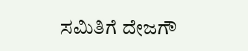ಸಮಿತಿಗೆ ದೇಜಗೌ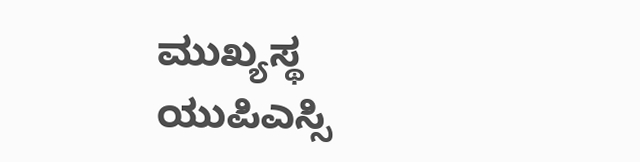ಮುಖ್ಯಸ್ಥ
ಯುಪಿಎಸ್ಸಿ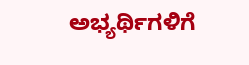ಅಭ್ಯರ್ಥಿಗಳಿಗೆ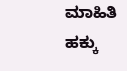ಮಾಹಿತಿ ಹಕ್ಕು